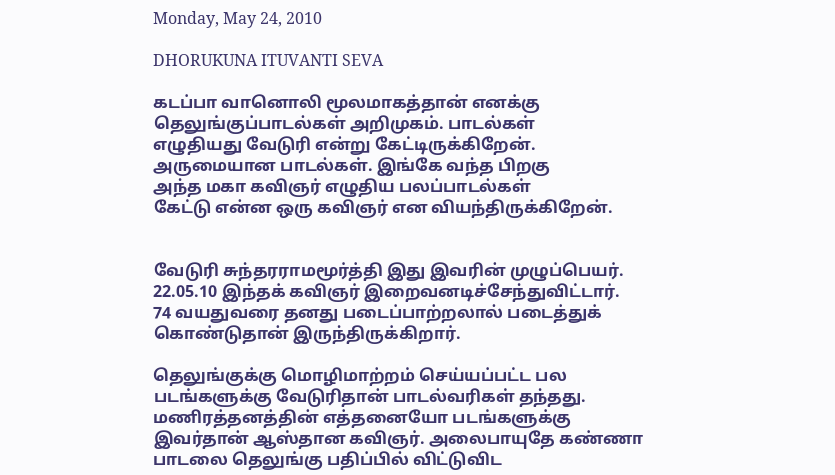Monday, May 24, 2010

DHORUKUNA ITUVANTI SEVA

கடப்பா வானொலி மூலமாகத்தான் எனக்கு
தெலுங்குப்பாடல்கள் அறிமுகம். பாடல்கள்
எழுதியது வேடுரி என்று கேட்டிருக்கிறேன்.
அருமையான பாடல்கள். இங்கே வந்த பிறகு
அந்த மகா கவிஞர் எழுதிய பலப்பாடல்கள்
கேட்டு என்ன ஒரு கவிஞர் என வியந்திருக்கிறேன்.


வேடுரி சுந்தரராமமூர்த்தி இது இவரின் முழுப்பெயர்.
22.05.10 இந்தக் கவிஞர் இறைவனடிச்சேந்துவிட்டார்.
74 வயதுவரை தனது படைப்பாற்றலால் படைத்துக்
கொண்டுதான் இருந்திருக்கிறார்.

தெலுங்குக்கு மொழிமாற்றம் செய்யப்பட்ட பல
படங்களுக்கு வேடுரிதான் பாடல்வரிகள் தந்தது.
மணிரத்தனத்தின் எத்தனையோ படங்களுக்கு
இவர்தான் ஆஸ்தான கவிஞர். அலைபாயுதே கண்ணா
பாடலை தெலுங்கு பதிப்பில் விட்டுவிட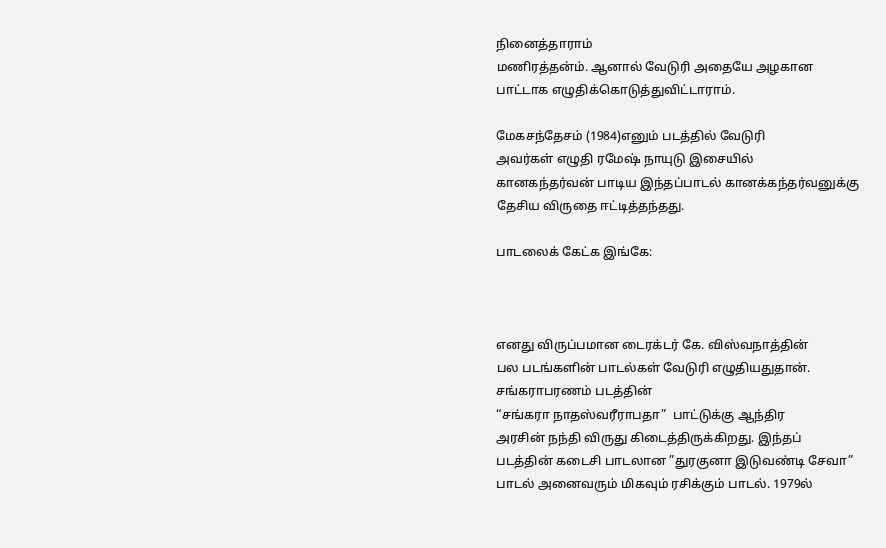நினைத்தாராம்
மணிரத்தன்ம். ஆனால் வேடுரி அதையே அழகான
பாட்டாக எழுதிக்கொடுத்துவிட்டாராம்.

மேகசந்தேசம் (1984)எனும் படத்தில் வேடுரி
அவர்கள் எழுதி ரமேஷ் நாயுடு இசையில்
கானகந்தர்வன் பாடிய இந்தப்பாடல் கானக்கந்தர்வனுக்கு
தேசிய விருதை ஈட்டித்தந்தது.

பாடலைக் கேட்க இங்கே:



எனது விருப்பமான டைரக்டர் கே. விஸ்வநாத்தின்
பல படங்களின் பாடல்கள் வேடுரி எழுதியதுதான்.
சங்கராபரணம் படத்தின்
“சங்கரா நாதஸ்வரீராபதா”  பாட்டுக்கு ஆந்திர
அரசின் நந்தி விருது கிடைத்திருக்கிறது. இந்தப்
படத்தின் கடைசி பாடலான ”துரகுனா இடுவண்டி சேவா”
பாடல் அனைவரும் மிகவும் ரசிக்கும் பாடல். 1979ல்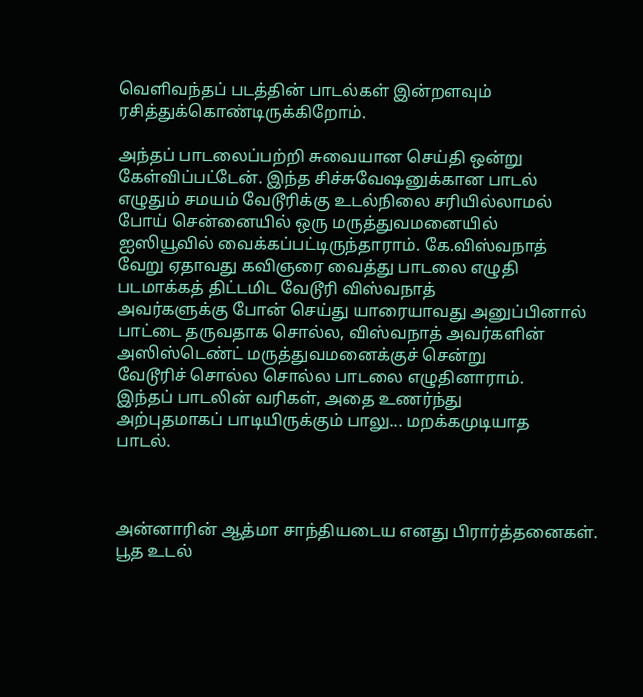வெளிவந்தப் படத்தின் பாடல்கள் இன்றளவும்
ரசித்துக்கொண்டிருக்கிறோம்.

அந்தப் பாடலைப்பற்றி சுவையான செய்தி ஒன்று
கேள்விப்பட்டேன். இந்த சிச்சுவேஷனுக்கான பாடல்
எழுதும் சமயம் வேடூரிக்கு உடல்நிலை சரியில்லாமல்
போய் சென்னையில் ஒரு மருத்துவமனையில்
ஐஸியூவில் வைக்கப்பட்டிருந்தாராம். கே.விஸ்வநாத்
வேறு ஏதாவது கவிஞரை வைத்து பாடலை எழுதி
படமாக்கத் திட்டமிட வேடூரி விஸ்வநாத்
அவர்களுக்கு போன் செய்து யாரையாவது அனுப்பினால்
பாட்டை தருவதாக சொல்ல, விஸ்வநாத் அவர்களின்
அஸிஸ்டெண்ட் மருத்துவமனைக்குச் சென்று
வேடூரிச் சொல்ல சொல்ல பாடலை எழுதினாராம்.
இந்தப் பாடலின் வரிகள், அதை உணர்ந்து
அற்புதமாகப் பாடியிருக்கும் பாலு... மறக்கமுடியாத
பாடல்.



அன்னாரின் ஆத்மா சாந்தியடைய எனது பிரார்த்தனைகள்.
பூத உடல்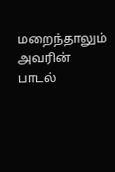மறைந்தாலும் அவரின் பாடல்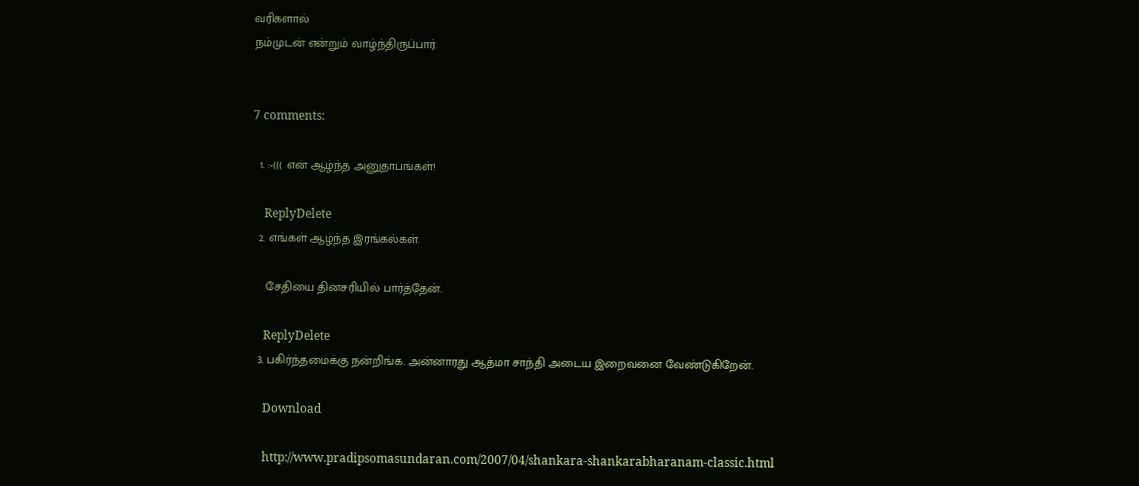வரிகளால்
நம்முடன் என்றும் வாழ்ந்திருப்பார்.


7 comments:

  1. :-((( என் ஆழ்ந்த அனுதாபங்கள்!

    ReplyDelete
  2. எங்கள் ஆழ்ந்த இரங்கல்கள்.

    சேதியை தினசரியில் பார்த்தேன்.

    ReplyDelete
  3. பகிர்ந்தமைக்கு நன்றிங்க. அன்னாரது ஆத்மா சாந்தி அடைய இறைவனை வேண்டுகிறேன்.

    Download

    http://www.pradipsomasundaran.com/2007/04/shankara-shankarabharanam-classic.html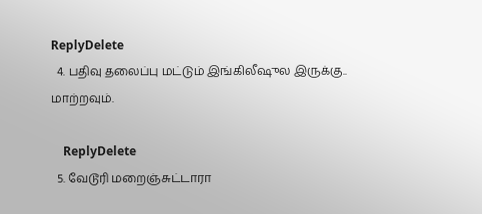ReplyDelete
  4. பதிவு தலைப்பு மட்டும் இங்கிலீஷுல இருக்கு.. மாற்றவும்.

    ReplyDelete
  5. வேடூரி மறைஞ்சுட்டாரா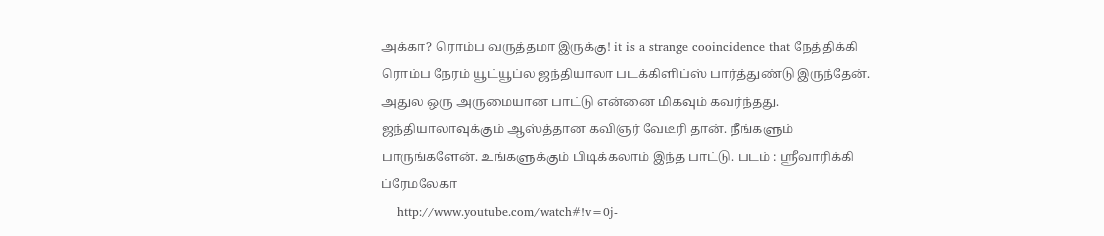அக்கா? ரொம்ப வருத்தமா இருக்கு! it is a strange cooincidence that நேத்திக்கி ரொம்ப நேரம் யூட்யூப்ல ஜந்தியாலா படக்கிளிப்ஸ் பார்த்துண்டு இருந்தேன். அதுல ஒரு அருமையான பாட்டு என்னை மிகவும் கவர்ந்தது. ஜந்தியாலாவுக்கும் ஆஸ்த்தான கவிஞர் வேடீரி தான். நீங்களும் பாருங்களேன். உங்களுக்கும் பிடிக்கலாம் இந்த பாட்டு. படம் : ஸ்ரீவாரிக்கி ப்ரேமலேகா
    http://www.youtube.com/watch#!v=0j-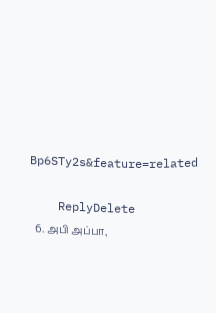Bp6STy2s&feature=related

    ReplyDelete
  6. அபி அப்பா,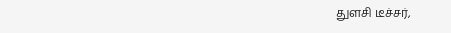துளசி டீச்சர்,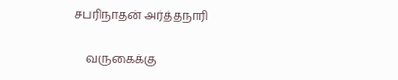சபரிநாதன் அர்த்தநாரி

    வருகைக்கு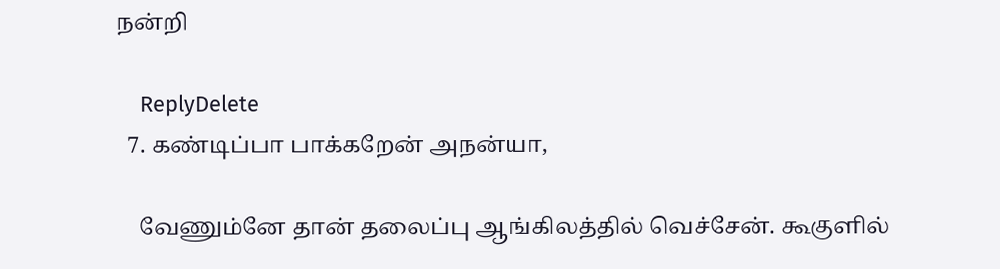நன்றி

    ReplyDelete
  7. கண்டிப்பா பாக்கறேன் அநன்யா,

    வேணும்னே தான் தலைப்பு ஆங்கிலத்தில் வெச்சேன். கூகுளில்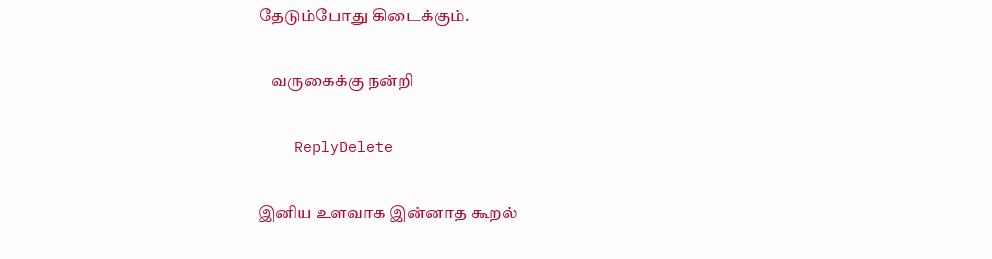தேடும்போது கிடைக்கும்.

    வருகைக்கு நன்றி

    ReplyDelete

இனிய உளவாக இன்னாத கூறல்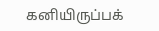கனியிருப்பக்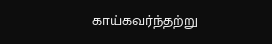காய்கவர்ந்தற்று